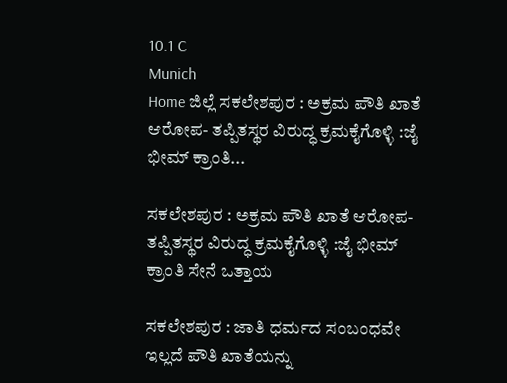10.1 C
Munich
Home ಜಿಲ್ಲೆ ಸಕಲೇಶಪುರ : ಅಕ್ರಮ ಪೌತಿ ಖಾತೆ ಆರೋಪ- ತಪ್ಪಿತಸ್ಥರ ವಿರುದ್ಧ ಕ್ರಮಕೈಗೊಳ್ಳಿ :ಜೈ ಭೀಮ್ ಕ್ರಾಂತಿ...

ಸಕಲೇಶಪುರ : ಅಕ್ರಮ ಪೌತಿ ಖಾತೆ ಆರೋಪ- ತಪ್ಪಿತಸ್ಥರ ವಿರುದ್ಧ ಕ್ರಮಕೈಗೊಳ್ಳಿ :ಜೈ ಭೀಮ್ ಕ್ರಾಂತಿ ಸೇನೆ ಒತ್ತಾಯ

ಸಕಲೇಶಪುರ : ಜಾತಿ ಧರ್ಮದ ಸಂಬಂಧವೇ ಇಲ್ಲದೆ ಪೌತಿ ಖಾತೆಯನ್ನು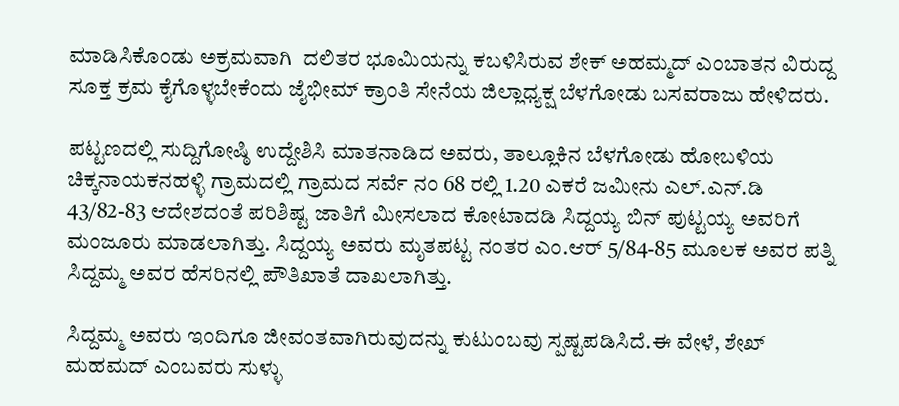ಮಾಡಿಸಿಕೊಂಡು ಅಕ್ರಮವಾಗಿ  ದಲಿತರ ಭೂಮಿಯನ್ನು ಕಬಳಿಸಿರುವ ಶೇಕ್ ಅಹಮ್ಮದ್ ಎಂಬಾತನ ವಿರುದ್ದ ಸೂಕ್ತ ಕ್ರಮ ಕೈಗೊಳ್ಳಬೇಕೆಂದು ಜೈಭೀಮ್ ಕ್ರಾಂತಿ ಸೇನೆಯ ಜಿಲ್ಲಾಧ್ಯಕ್ಷ ಬೆಳಗೋಡು ಬಸವರಾಜು ಹೇಳಿದರು.

ಪಟ್ಟಣದಲ್ಲಿ ಸುದ್ದಿಗೋಷ್ಠಿ ಉದ್ದೇಶಿಸಿ ಮಾತನಾಡಿದ ಅವರು, ತಾಲ್ಲೂಕಿನ ಬೆಳಗೋಡು ಹೋಬಳಿಯ ಚಿಕ್ಕನಾಯಕನಹಳ್ಳಿ ಗ್ರಾಮದಲ್ಲಿ ಗ್ರಾಮದ ಸರ್ವೆ ನಂ 68 ರಲ್ಲಿ 1.20 ಎಕರೆ ಜಮೀನು ಎಲ್‌.ಎನ್‌.ಡಿ 43/82-83 ಆದೇಶದಂತೆ ಪರಿಶಿಷ್ಟ ಜಾತಿಗೆ ಮೀಸಲಾದ ಕೋಟಾದಡಿ ಸಿದ್ದಯ್ಯ ಬಿನ್ ಪುಟ್ಟಯ್ಯ ಅವರಿಗೆ ಮಂಜೂರು ಮಾಡಲಾಗಿತ್ತು. ಸಿದ್ದಯ್ಯ ಅವರು ಮೃತಪಟ್ಟ ನಂತರ ಎಂ.ಆರ್ 5/84-85 ಮೂಲಕ ಅವರ ಪತ್ನಿ ಸಿದ್ದಮ್ಮ ಅವರ ಹೆಸರಿನಲ್ಲಿ ಪೌತಿಖಾತೆ ದಾಖಲಾಗಿತ್ತು.

ಸಿದ್ದಮ್ಮ ಅವರು ಇಂದಿಗೂ ಜೀವಂತವಾಗಿರುವುದನ್ನು ಕುಟುಂಬವು ಸ್ಪಷ್ಟಪಡಿಸಿದೆ.ಈ ವೇಳೆ, ಶೇಖ್ ಮಹಮದ್ ಎಂಬವರು ಸುಳ್ಳು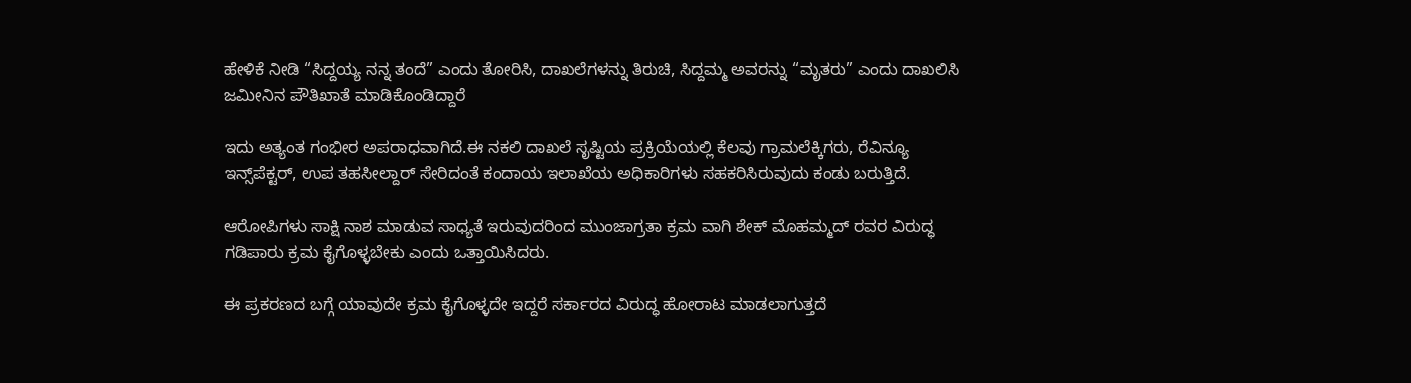ಹೇಳಿಕೆ ನೀಡಿ “ಸಿದ್ದಯ್ಯ ನನ್ನ ತಂದೆ” ಎಂದು ತೋರಿಸಿ, ದಾಖಲೆಗಳನ್ನು ತಿರುಚಿ, ಸಿದ್ದಮ್ಮ ಅವರನ್ನು “ಮೃತರು” ಎಂದು ದಾಖಲಿಸಿ ಜಮೀನಿನ ಪೌತಿಖಾತೆ ಮಾಡಿಕೊಂಡಿದ್ದಾರೆ

ಇದು ಅತ್ಯಂತ ಗಂಭೀರ ಅಪರಾಧವಾಗಿದೆ.ಈ ನಕಲಿ ದಾಖಲೆ ಸೃಷ್ಟಿಯ ಪ್ರಕ್ರಿಯೆಯಲ್ಲಿ ಕೆಲವು ಗ್ರಾಮಲೆಕ್ಕಿಗರು, ರೆವಿನ್ಯೂ ಇನ್ಸ್‌ಪೆಕ್ಟರ್, ಉಪ ತಹಸೀಲ್ದಾರ್ ಸೇರಿದಂತೆ ಕಂದಾಯ ಇಲಾಖೆಯ ಅಧಿಕಾರಿಗಳು ಸಹಕರಿಸಿರುವುದು ಕಂಡು ಬರುತ್ತಿದೆ.

ಆರೋಪಿಗಳು ಸಾಕ್ಷಿ ನಾಶ ಮಾಡುವ ಸಾಧ್ಯತೆ ಇರುವುದರಿಂದ ಮುಂಜಾಗ್ರತಾ ಕ್ರಮ ವಾಗಿ ಶೇಕ್ ಮೊಹಮ್ಮದ್ ರವರ ವಿರುದ್ಧ ಗಡಿಪಾರು ಕ್ರಮ ಕೈಗೊಳ್ಳಬೇಕು ಎಂದು ಒತ್ತಾಯಿಸಿದರು.

ಈ ಪ್ರಕರಣದ ಬಗ್ಗೆ ಯಾವುದೇ ಕ್ರಮ ಕೈಗೊಳ್ಳದೇ ಇದ್ದರೆ ಸರ್ಕಾರದ ವಿರುದ್ಧ ಹೋರಾಟ ಮಾಡಲಾಗುತ್ತದೆ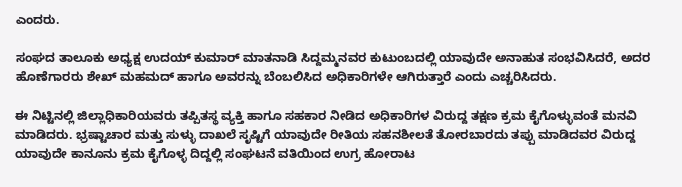ಎಂದರು.

ಸಂಘದ ತಾಲೂಕು ಅಧ್ಯಕ್ಷ ಉದಯ್ ಕುಮಾರ್ ಮಾತನಾಡಿ ಸಿದ್ದಮ್ಮನವರ ಕುಟುಂಬದಲ್ಲಿ ಯಾವುದೇ ಅನಾಹುತ ಸಂಭವಿಸಿದರೆ, ಅದರ ಹೊಣೆಗಾರರು ಶೇಖ್ ಮಹಮದ್ ಹಾಗೂ ಅವರನ್ನು ಬೆಂಬಲಿಸಿದ ಅಧಿಕಾರಿಗಳೇ ಆಗಿರುತ್ತಾರೆ ಎಂದು ಎಚ್ಚರಿಸಿದರು.

ಈ ನಿಟ್ಟಿನಲ್ಲಿ ಜಿಲ್ಲಾಧಿಕಾರಿಯವರು ತಪ್ಪಿತಸ್ಥ ವ್ಯಕ್ತಿ ಹಾಗೂ ಸಹಕಾರ ನೀಡಿದ ಅಧಿಕಾರಿಗಳ ವಿರುದ್ದ ತಕ್ಷಣ ಕ್ರಮ ಕೈಗೊಳ್ಳುವಂತೆ ಮನವಿ ಮಾಡಿದರು. ಭ್ರಷ್ಟಾಚಾರ ಮತ್ತು ಸುಳ್ಳು ದಾಖಲೆ ಸೃಷ್ಟಿಗೆ ಯಾವುದೇ ರೀತಿಯ ಸಹನಶೀಲತೆ ತೋರಬಾರದು ತಪ್ಪು ಮಾಡಿದವರ ವಿರುದ್ದ ಯಾವುದೇ ಕಾನೂನು ಕ್ರಮ ಕೈಗೊಳ್ಳ ದಿದ್ದಲ್ಲಿ ಸಂಘಟನೆ ವತಿಯಿಂದ ಉಗ್ರ ಹೋರಾಟ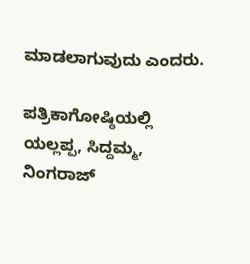ಮಾಡಲಾಗುವುದು ಎಂದರು.

ಪತ್ರಿಕಾಗೋಷ್ಠಿಯಲ್ಲಿ ಯಲ್ಲಪ್ಪ, ಸಿದ್ದಮ್ಮ, ನಿಂಗರಾಜ್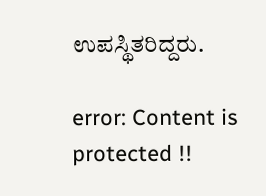ಉಪಸ್ಥಿತರಿದ್ದರು.

error: Content is protected !!